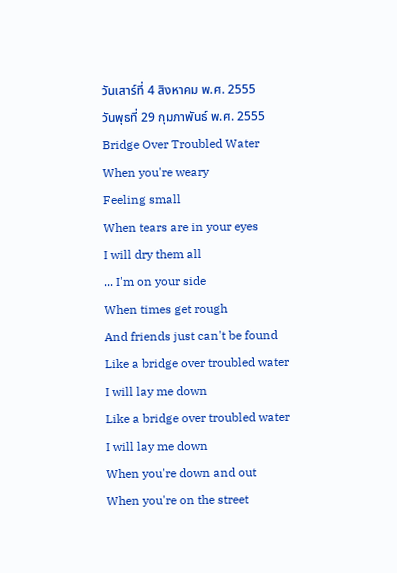วันเสาร์ที่ 4 สิงหาคม พ.ศ. 2555
วันพุธที่ 29 กุมภาพันธ์ พ.ศ. 2555
Bridge Over Troubled Water
When you're weary
Feeling small
When tears are in your eyes
I will dry them all
... I'm on your side
When times get rough
And friends just can't be found
Like a bridge over troubled water
I will lay me down
Like a bridge over troubled water
I will lay me down
When you're down and out
When you're on the street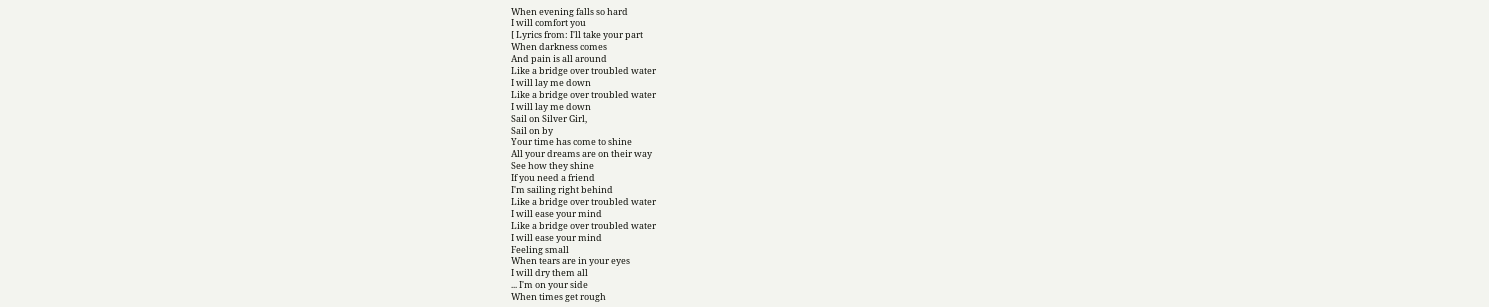When evening falls so hard
I will comfort you
[ Lyrics from: I'll take your part
When darkness comes
And pain is all around
Like a bridge over troubled water
I will lay me down
Like a bridge over troubled water
I will lay me down
Sail on Silver Girl,
Sail on by
Your time has come to shine
All your dreams are on their way
See how they shine
If you need a friend
I'm sailing right behind
Like a bridge over troubled water
I will ease your mind
Like a bridge over troubled water
I will ease your mind
Feeling small
When tears are in your eyes
I will dry them all
... I'm on your side
When times get rough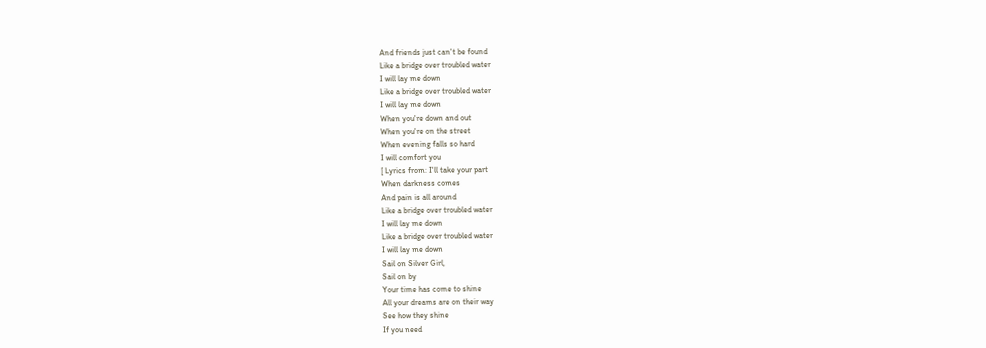And friends just can't be found
Like a bridge over troubled water
I will lay me down
Like a bridge over troubled water
I will lay me down
When you're down and out
When you're on the street
When evening falls so hard
I will comfort you
[ Lyrics from: I'll take your part
When darkness comes
And pain is all around
Like a bridge over troubled water
I will lay me down
Like a bridge over troubled water
I will lay me down
Sail on Silver Girl,
Sail on by
Your time has come to shine
All your dreams are on their way
See how they shine
If you need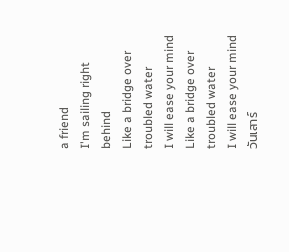a friend
I'm sailing right behind
Like a bridge over troubled water
I will ease your mind
Like a bridge over troubled water
I will ease your mind
วันเสาร์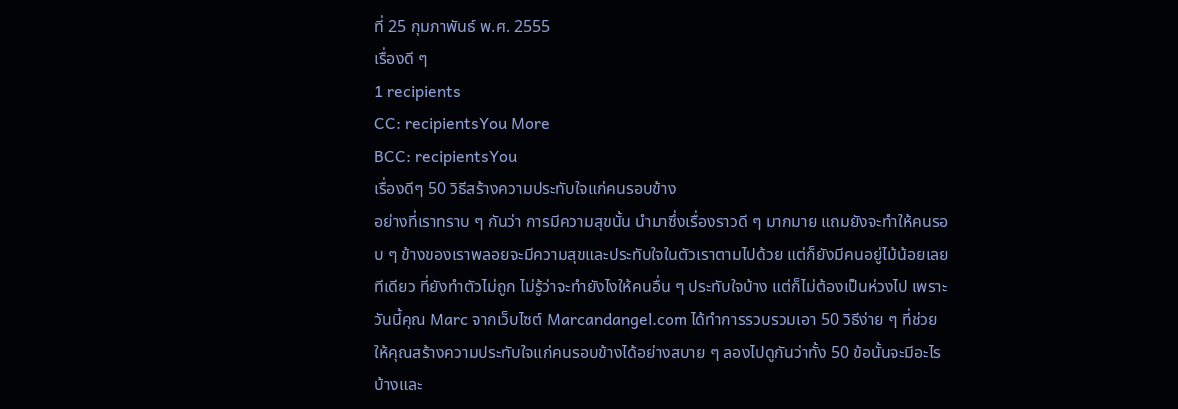ที่ 25 กุมภาพันธ์ พ.ศ. 2555
เรื่องดี ๆ
1 recipients
CC: recipientsYou More
BCC: recipientsYou
เรื่องดีๆ 50 วิธีสร้างความประทับใจแก่คนรอบข้าง
อย่างที่เราทราบ ๆ กันว่า การมีความสุขนั้น นำมาซึ่งเรื่องราวดี ๆ มากมาย แถมยังจะทำให้คนรอบ ๆ ข้างของเราพลอยจะมีความสุขและประทับใจในตัวเราตามไปด้วย แต่ก็ยังมีคนอยู่ไม้น้อยเลยทีเดียว ที่ยังทำตัวไม่ถูก ไม่รู้ว่าจะทำยังไงให้คนอื่น ๆ ประทับใจบ้าง แต่ก็ไม่ต้องเป็นห่วงไป เพราะ วันนี้คุณ Marc จากเว็บไซต์ Marcandangel.com ได้ทำการรวบรวมเอา 50 วิธีง่าย ๆ ที่ช่วยให้คุณสร้างความประทับใจแก่คนรอบข้างได้อย่างสบาย ๆ ลองไปดูกันว่าทั้ง 50 ข้อนั้นจะมีอะไรบ้างและ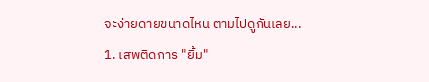จะง่ายดายขนาดไหน ตามไปดูกันเลย...
1. เสพติดการ "ยิ้ม"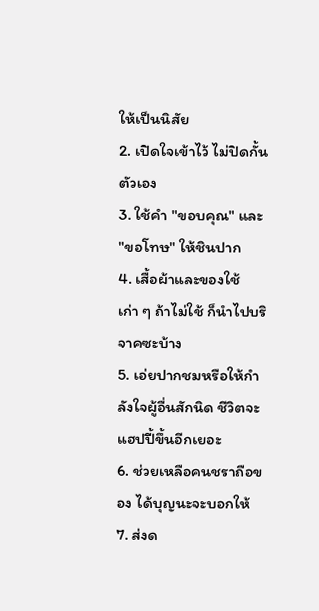ให้เป็นนิสัย
2. เปิดใจเข้าไว้ ไม่ปิดกั้นตัวเอง
3. ใช้คำ "ขอบคุณ" และ "ขอโทษ" ให้ชินปาก
4. เสื้อผ้าและของใช้เก่า ๆ ถ้าไม่ใช้ ก็นำไปบริจาคซะบ้าง
5. เอ่ยปากชมหรือให้กำลังใจผู้อื่นสักนิด ชีวิตจะแฮปปี้ขึ้นอีกเยอะ
6. ช่วยเหลือคนชราถือของ ได้บุญนะจะบอกให้
7. ส่งด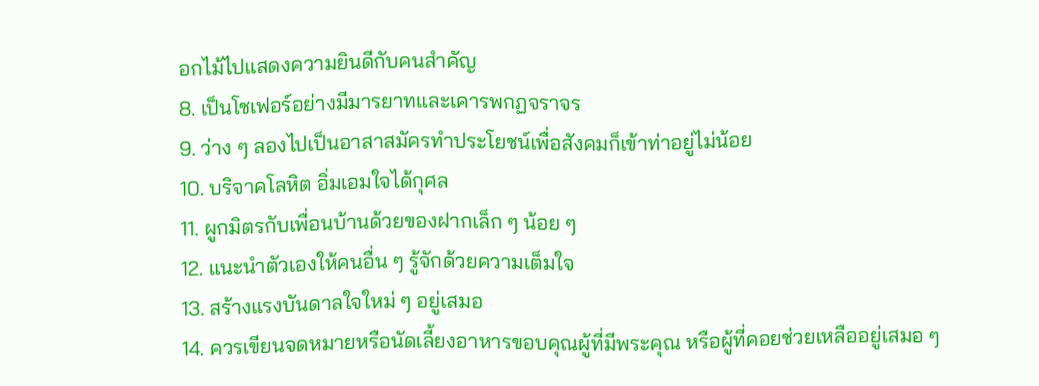อกไม้ไปแสดงความยินดีกับคนสำคัญ
8. เป็นโชเฟอร์อย่างมีมารยาทและเคารพกฏจราจร
9. ว่าง ๆ ลองไปเป็นอาสาสมัครทำประโยชน์เพื่อสังคมก็เข้าท่าอยู่ไม่น้อย
10. บริจาคโลหิต อิ่มเอมใจได้กุศล
11. ผูกมิตรกับเพื่อนบ้านด้วยของฝากเล็ก ๆ น้อย ๆ
12. แนะนำตัวเองให้คนอื่น ๆ รู้จักด้วยความเต็มใจ
13. สร้างแรงบันดาลใจใหม่ ๆ อยู่เสมอ
14. ควรเขียนจดหมายหรือนัดเลี้ยงอาหารขอบคุณผู้ที่มีพระคุณ หรือผู้ที่คอยช่วยเหลืออยู่เสมอ ๆ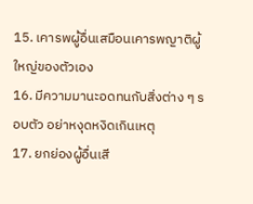15. เคารพผู้อื่นเสมือนเคารพญาติผู้ใหญ่ของตัวเอง
16. มีความมานะอดทนกับสิ่งต่าง ๆ รอบตัว อย่าหงุดหงิดเกินเหตุ
17. ยกย่องผู้อื่นเสี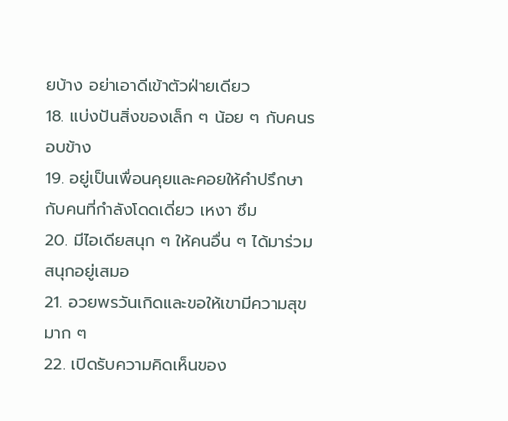ยบ้าง อย่าเอาดีเข้าตัวฝ่ายเดียว
18. แบ่งปันสิ่งของเล็ก ๆ น้อย ๆ กับคนรอบข้าง
19. อยู่เป็นเพื่อนคุยและคอยให้คำปรึกษากับคนที่กำลังโดดเดี่ยว เหงา ซึม
20. มีไอเดียสนุก ๆ ให้คนอื่น ๆ ได้มาร่วมสนุกอยู่เสมอ
21. อวยพรวันเกิดและขอให้เขามีความสุขมาก ๆ
22. เปิดรับความคิดเห็นของ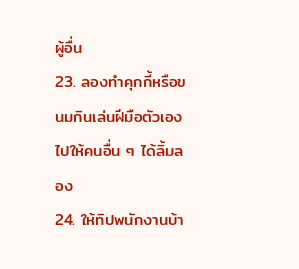ผู้อื่น
23. ลองทำคุกกี้หรือขนมกินเล่นฝีมือตัวเองไปให้คนอื่น ๆ ได้ลิ้มลอง
24. ให้ทิปพนักงานบ้า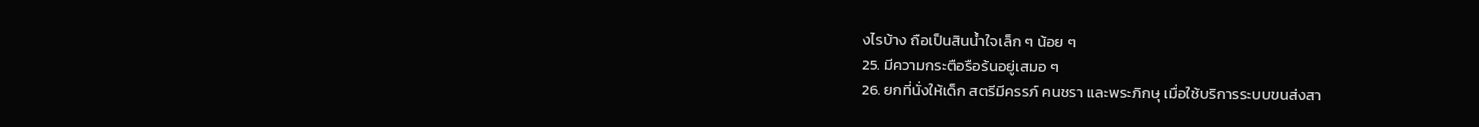งไรบ้าง ถือเป็นสินน้ำใจเล็ก ๆ น้อย ๆ
25. มีความกระตือรือร้นอยู่เสมอ ๆ
26. ยกที่นั่งให้เด็ก สตรีมีครรภ์ คนชรา และพระภิกษุ เมื่อใช้บริการระบบขนส่งสา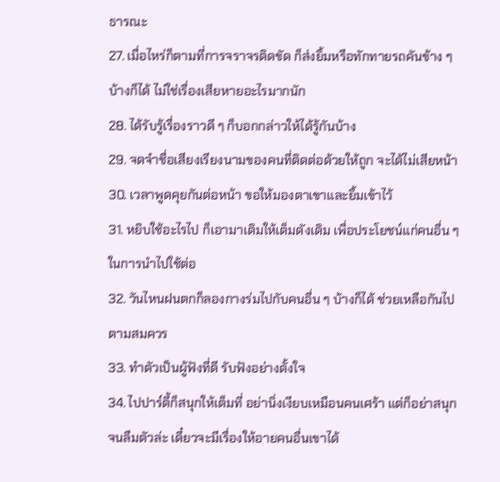ธารณะ
27. เมื่อไหร่ก็ตามที่การจราจรติดขัด ก็ส่งยิ้มหรือทักทายรถคันข้าง ๆ บ้างก็ได้ ไม่ใช่เรื่องเสียหายอะไรมากนัก
28. ได้รับรู้เรื่องราวดี ๆ ก็บอกกล่าวให้ได้รู้กันบ้าง
29. จดจำชื่อเสียงเรียงนามของคนที่ติดต่อด้วยให้ถูก จะได้ไม่เสียหน้า
30. เวลาพูดคุยกันต่อหน้า ขอให้มองตาเขาและยิ้มเข้าไว้
31. หยิบใช้อะไรไป ก็เอามาเติมให้เต็มดังเดิม เพื่อประโยชน์แก่คนอื่น ๆ ในการนำไปใช้ต่อ
32. วันไหนฝนตกก็ลองกางร่มไปกับคนอื่น ๆ บ้างก็ได้ ช่วยเหลือกันไปตามสมควร
33. ทำตัวเป็นผู้ฟังที่ดี รับฟังอย่างตั้งใจ
34. ไปปาร์ตี้ก็สนุกให้เต็มที่ อย่านิ่งเงียบเหมือนคนเศร้า แต่ก็อย่าสนุกจนลืมตัวล่ะ เดี๋ยวจะมีเรื่องให้อายคนอื่นเขาได้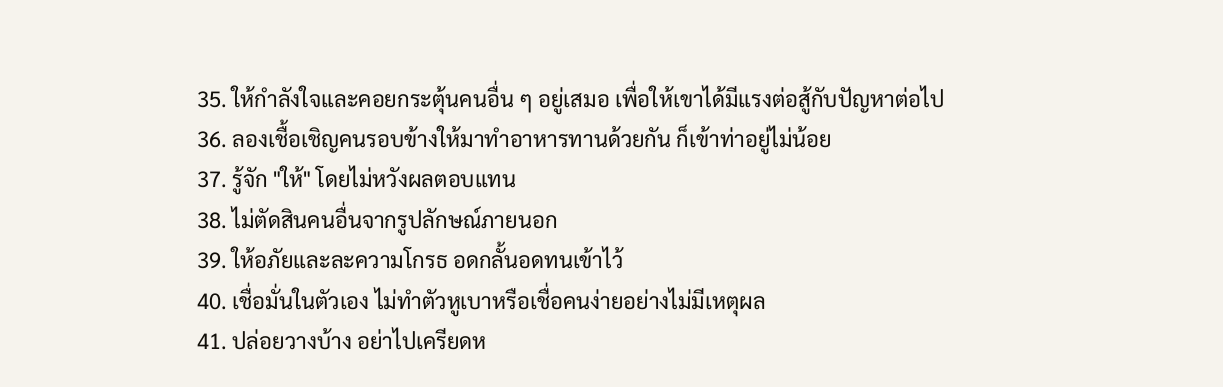35. ให้กำลังใจและคอยกระตุ้นคนอื่น ๆ อยู่เสมอ เพื่อให้เขาได้มีแรงต่อสู้กับปัญหาต่อไป
36. ลองเชื้อเชิญคนรอบข้างให้มาทำอาหารทานด้วยกัน ก็เข้าท่าอยู่ไม่น้อย
37. รู้จัก "ให้" โดยไม่หวังผลตอบแทน
38. ไม่ตัดสินคนอื่นจากรูปลักษณ์ภายนอก
39. ให้อภัยและละความโกรธ อดกลั้นอดทนเข้าไว้
40. เชื่อมั่นในตัวเอง ไม่ทำตัวหูเบาหรือเชื่อคนง่ายอย่างไม่มีเหตุผล
41. ปล่อยวางบ้าง อย่าไปเครียดห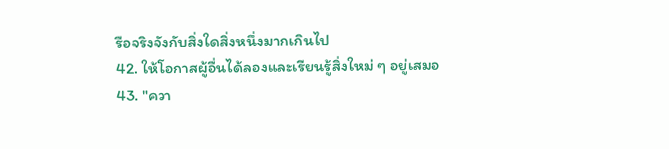รือจริงจังกับสิ่งใดสิ่งหนึ่งมากเกินไป
42. ให้โอกาสผู้อื่นได้ลองและเรียนรู้สิ่งใหม่ ๆ อยู่เสมอ
43. "ควา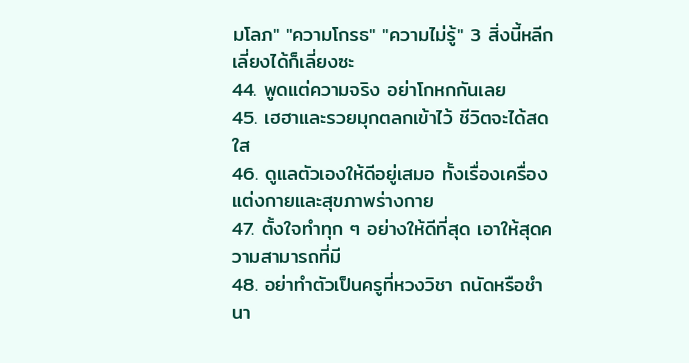มโลภ" "ความโกรธ" "ความไม่รู้" 3 สิ่งนี้หลีกเลี่ยงได้ก็เลี่ยงซะ
44. พูดแต่ความจริง อย่าโกหกกันเลย
45. เฮฮาและรวยมุกตลกเข้าไว้ ชีวิตจะได้สดใส
46. ดูแลตัวเองให้ดีอยู่เสมอ ทั้งเรื่องเครื่องแต่งกายและสุขภาพร่างกาย
47. ตั้งใจทำทุก ๆ อย่างให้ดีที่สุด เอาให้สุดความสามารถที่มี
48. อย่าทำตัวเป็นครูที่หวงวิชา ถนัดหรือชำนา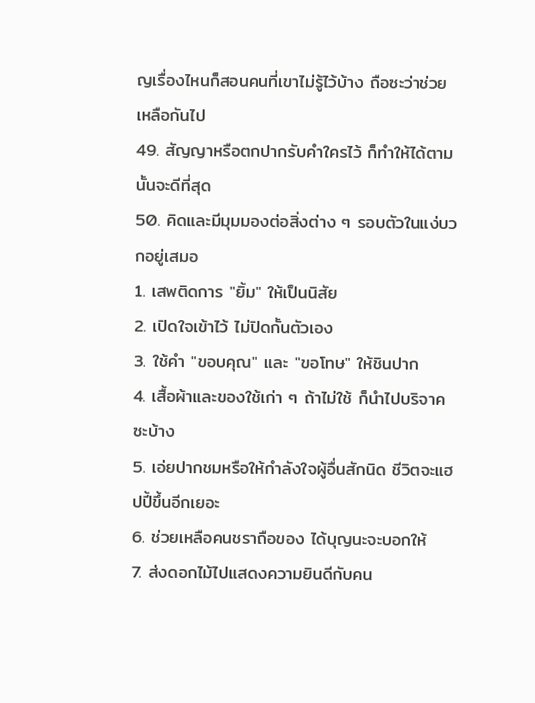ญเรื่องไหนก็สอนคนที่เขาไม่รู้ไว้บ้าง ถือซะว่าช่วยเหลือกันไป
49. สัญญาหรือตกปากรับคำใครไว้ ก็ทำให้ได้ตามนั้นจะดีที่สุด
50. คิดและมีมุมมองต่อสิ่งต่าง ๆ รอบตัวในแง่บวกอยู่เสมอ
1. เสพติดการ "ยิ้ม" ให้เป็นนิสัย
2. เปิดใจเข้าไว้ ไม่ปิดกั้นตัวเอง
3. ใช้คำ "ขอบคุณ" และ "ขอโทษ" ให้ชินปาก
4. เสื้อผ้าและของใช้เก่า ๆ ถ้าไม่ใช้ ก็นำไปบริจาคซะบ้าง
5. เอ่ยปากชมหรือให้กำลังใจผู้อื่นสักนิด ชีวิตจะแฮปปี้ขึ้นอีกเยอะ
6. ช่วยเหลือคนชราถือของ ได้บุญนะจะบอกให้
7. ส่งดอกไม้ไปแสดงความยินดีกับคน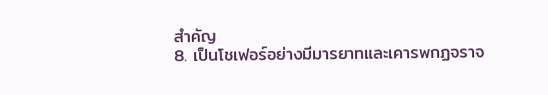สำคัญ
8. เป็นโชเฟอร์อย่างมีมารยาทและเคารพกฏจราจ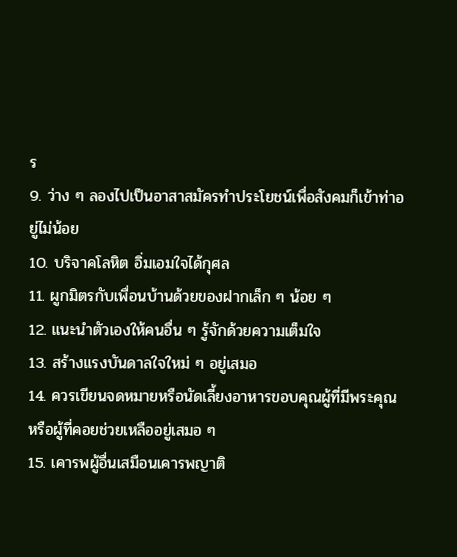ร
9. ว่าง ๆ ลองไปเป็นอาสาสมัครทำประโยชน์เพื่อสังคมก็เข้าท่าอยู่ไม่น้อย
10. บริจาคโลหิต อิ่มเอมใจได้กุศล
11. ผูกมิตรกับเพื่อนบ้านด้วยของฝากเล็ก ๆ น้อย ๆ
12. แนะนำตัวเองให้คนอื่น ๆ รู้จักด้วยความเต็มใจ
13. สร้างแรงบันดาลใจใหม่ ๆ อยู่เสมอ
14. ควรเขียนจดหมายหรือนัดเลี้ยงอาหารขอบคุณผู้ที่มีพระคุณ หรือผู้ที่คอยช่วยเหลืออยู่เสมอ ๆ
15. เคารพผู้อื่นเสมือนเคารพญาติ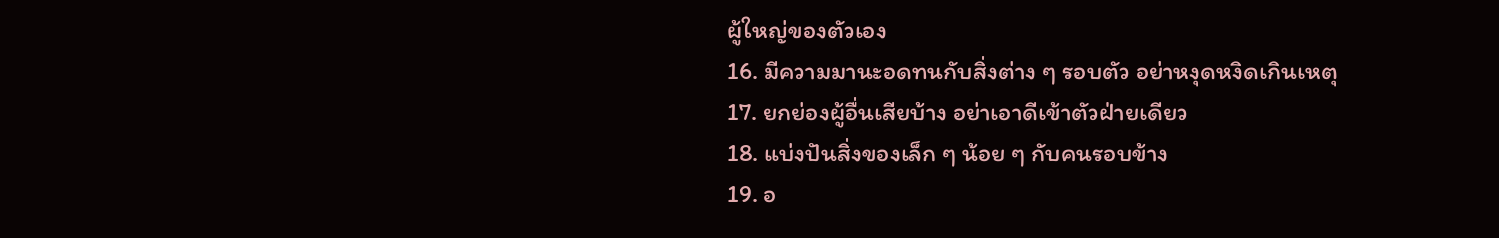ผู้ใหญ่ของตัวเอง
16. มีความมานะอดทนกับสิ่งต่าง ๆ รอบตัว อย่าหงุดหงิดเกินเหตุ
17. ยกย่องผู้อื่นเสียบ้าง อย่าเอาดีเข้าตัวฝ่ายเดียว
18. แบ่งปันสิ่งของเล็ก ๆ น้อย ๆ กับคนรอบข้าง
19. อ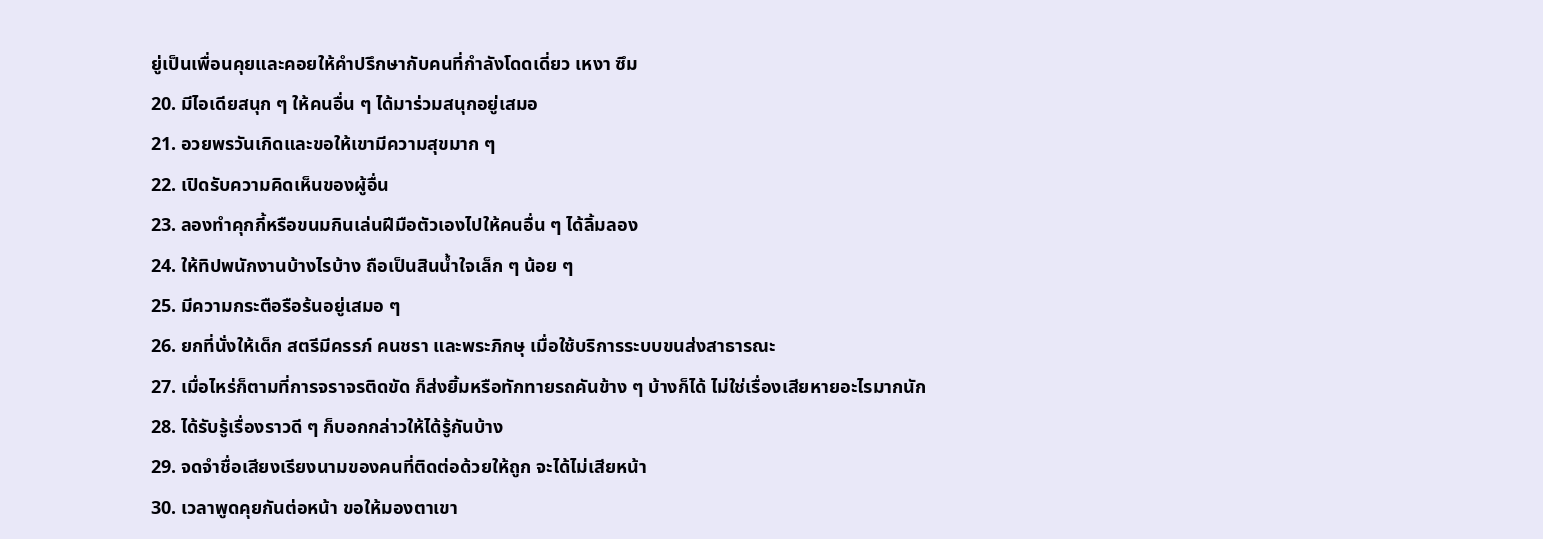ยู่เป็นเพื่อนคุยและคอยให้คำปรึกษากับคนที่กำลังโดดเดี่ยว เหงา ซึม
20. มีไอเดียสนุก ๆ ให้คนอื่น ๆ ได้มาร่วมสนุกอยู่เสมอ
21. อวยพรวันเกิดและขอให้เขามีความสุขมาก ๆ
22. เปิดรับความคิดเห็นของผู้อื่น
23. ลองทำคุกกี้หรือขนมกินเล่นฝีมือตัวเองไปให้คนอื่น ๆ ได้ลิ้มลอง
24. ให้ทิปพนักงานบ้างไรบ้าง ถือเป็นสินน้ำใจเล็ก ๆ น้อย ๆ
25. มีความกระตือรือร้นอยู่เสมอ ๆ
26. ยกที่นั่งให้เด็ก สตรีมีครรภ์ คนชรา และพระภิกษุ เมื่อใช้บริการระบบขนส่งสาธารณะ
27. เมื่อไหร่ก็ตามที่การจราจรติดขัด ก็ส่งยิ้มหรือทักทายรถคันข้าง ๆ บ้างก็ได้ ไม่ใช่เรื่องเสียหายอะไรมากนัก
28. ได้รับรู้เรื่องราวดี ๆ ก็บอกกล่าวให้ได้รู้กันบ้าง
29. จดจำชื่อเสียงเรียงนามของคนที่ติดต่อด้วยให้ถูก จะได้ไม่เสียหน้า
30. เวลาพูดคุยกันต่อหน้า ขอให้มองตาเขา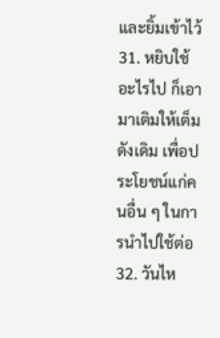และยิ้มเข้าไว้
31. หยิบใช้อะไรไป ก็เอามาเติมให้เต็มดังเดิม เพื่อประโยชน์แก่คนอื่น ๆ ในการนำไปใช้ต่อ
32. วันไห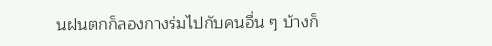นฝนตกก็ลองกางร่มไปกับคนอื่น ๆ บ้างก็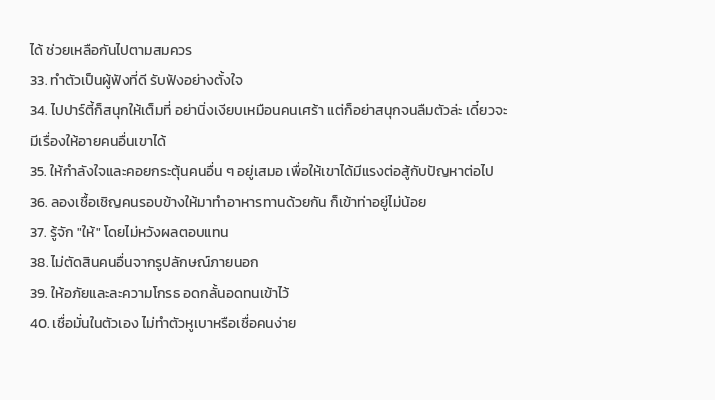ได้ ช่วยเหลือกันไปตามสมควร
33. ทำตัวเป็นผู้ฟังที่ดี รับฟังอย่างตั้งใจ
34. ไปปาร์ตี้ก็สนุกให้เต็มที่ อย่านิ่งเงียบเหมือนคนเศร้า แต่ก็อย่าสนุกจนลืมตัวล่ะ เดี๋ยวจะมีเรื่องให้อายคนอื่นเขาได้
35. ให้กำลังใจและคอยกระตุ้นคนอื่น ๆ อยู่เสมอ เพื่อให้เขาได้มีแรงต่อสู้กับปัญหาต่อไป
36. ลองเชื้อเชิญคนรอบข้างให้มาทำอาหารทานด้วยกัน ก็เข้าท่าอยู่ไม่น้อย
37. รู้จัก "ให้" โดยไม่หวังผลตอบแทน
38. ไม่ตัดสินคนอื่นจากรูปลักษณ์ภายนอก
39. ให้อภัยและละความโกรธ อดกลั้นอดทนเข้าไว้
40. เชื่อมั่นในตัวเอง ไม่ทำตัวหูเบาหรือเชื่อคนง่าย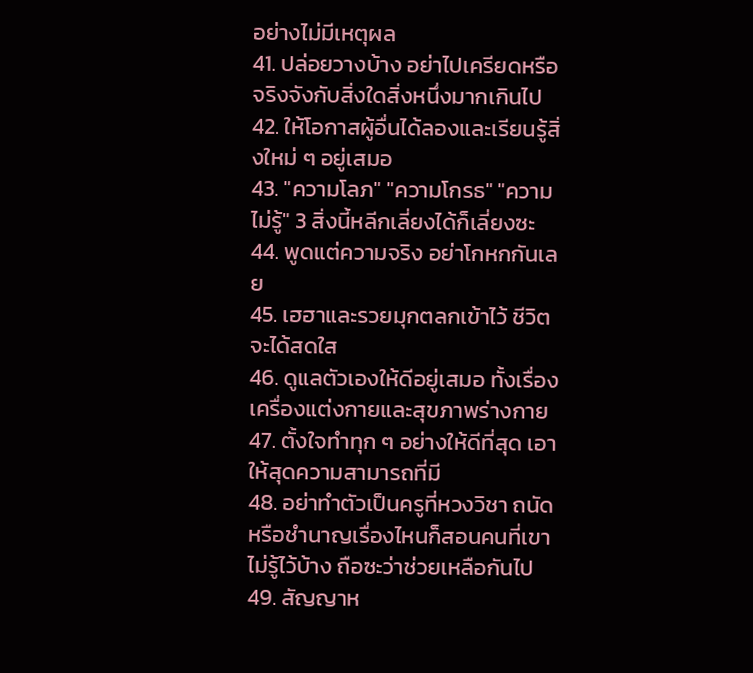อย่างไม่มีเหตุผล
41. ปล่อยวางบ้าง อย่าไปเครียดหรือจริงจังกับสิ่งใดสิ่งหนึ่งมากเกินไป
42. ให้โอกาสผู้อื่นได้ลองและเรียนรู้สิ่งใหม่ ๆ อยู่เสมอ
43. "ความโลภ" "ความโกรธ" "ความไม่รู้" 3 สิ่งนี้หลีกเลี่ยงได้ก็เลี่ยงซะ
44. พูดแต่ความจริง อย่าโกหกกันเลย
45. เฮฮาและรวยมุกตลกเข้าไว้ ชีวิตจะได้สดใส
46. ดูแลตัวเองให้ดีอยู่เสมอ ทั้งเรื่องเครื่องแต่งกายและสุขภาพร่างกาย
47. ตั้งใจทำทุก ๆ อย่างให้ดีที่สุด เอาให้สุดความสามารถที่มี
48. อย่าทำตัวเป็นครูที่หวงวิชา ถนัดหรือชำนาญเรื่องไหนก็สอนคนที่เขาไม่รู้ไว้บ้าง ถือซะว่าช่วยเหลือกันไป
49. สัญญาห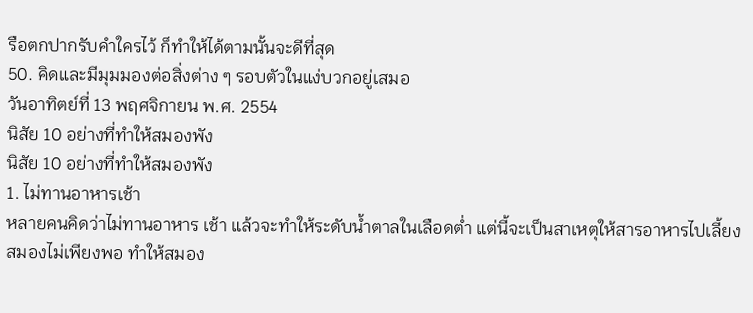รือตกปากรับคำใครไว้ ก็ทำให้ได้ตามนั้นจะดีที่สุด
50. คิดและมีมุมมองต่อสิ่งต่าง ๆ รอบตัวในแง่บวกอยู่เสมอ
วันอาทิตย์ที่ 13 พฤศจิกายน พ.ศ. 2554
นิสัย 10 อย่างที่ทำให้สมองพัง
นิสัย 10 อย่างที่ทำให้สมองพัง
1. ไม่ทานอาหารเช้า
หลายคนคิดว่าไม่ทานอาหาร เช้า แล้วจะทำให้ระดับน้ำตาลในเลือดต่ำ แต่นี้จะเป็นสาเหตุให้สารอาหารไปเลี้ยงสมองไม่เพียงพอ ทำให้สมอง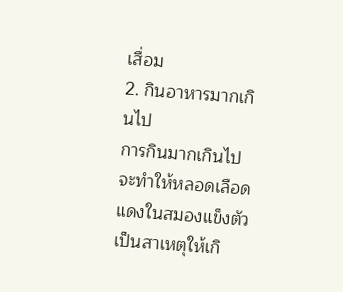เสื่อม
2. กินอาหารมากเกินไป
การกินมากเกินไปจะทำให้หลอดเลือดแดงในสมองแข็งตัว เป็นสาเหตุให้เกิ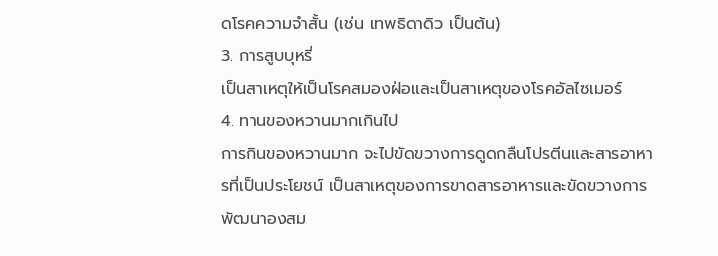ดโรคความจำสั้น (เช่น เทพธิดาดิว เป็นต้น)
3. การสูบบุหรี่
เป็นสาเหตุให้เป็นโรคสมองฝ่อและเป็นสาเหตุของโรคอัลไซเมอร์
4. ทานของหวานมากเกินไป
การกินของหวานมาก จะไปขัดขวางการดูดกลืนโปรตีนและสารอาหารที่เป็นประโยชน์ เป็นสาเหตุของการขาดสารอาหารและขัดขวางการพัฒนาองสม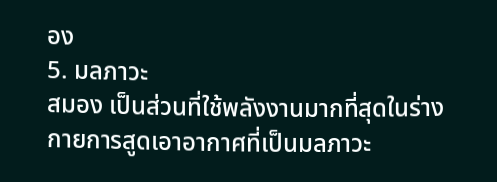อง
5. มลภาวะ
สมอง เป็นส่วนที่ใช้พลังงานมากที่สุดในร่างกายการสูดเอาอากาศที่เป็นมลภาวะ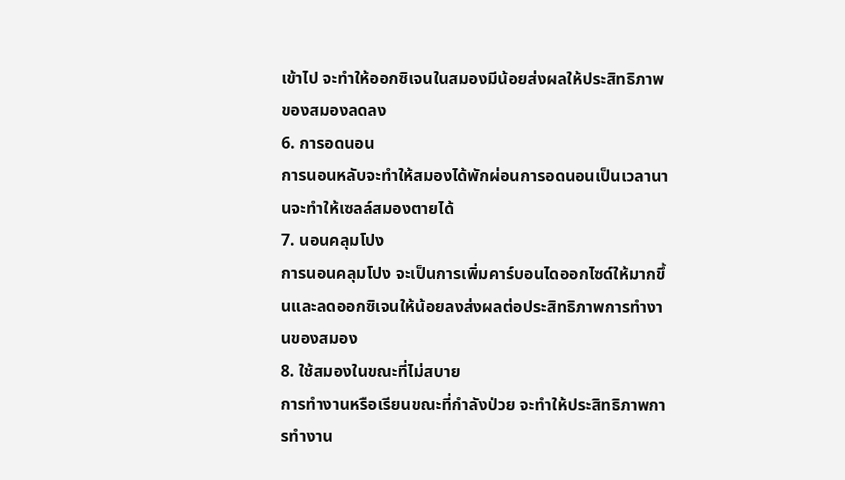เข้าไป จะทำให้ออกซิเจนในสมองมีน้อยส่งผลให้ประสิทธิภาพของสมองลดลง
6. การอดนอน
การนอนหลับจะทำให้สมองได้พักผ่อนการอดนอนเป็นเวลานานจะทำให้เซลล์สมองตายได้
7. นอนคลุมโปง
การนอนคลุมโปง จะเป็นการเพิ่มคาร์บอนไดออกไซด์ให้มากขึ้นและลดออกซิเจนให้น้อยลงส่งผลต่อประสิทธิภาพการทำงานของสมอง
8. ใช้สมองในขณะที่ไม่สบาย
การทำงานหรือเรียนขณะที่กำลังป่วย จะทำให้ประสิทธิภาพการทำงาน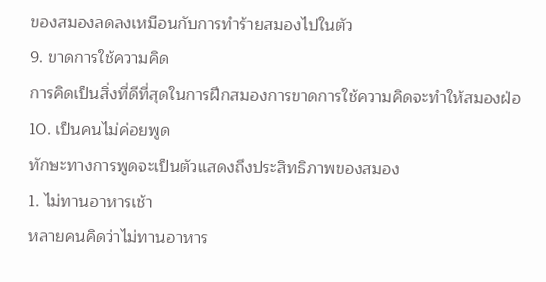ของสมองลดลงเหมือนกับการทำร้ายสมองไปในตัว
9. ขาดการใช้ความคิด
การคิดเป็นสิ่งที่ดีที่สุดในการฝึกสมองการขาดการใช้ความคิดจะทำให้สมองฝ่อ
10. เป็นคนไม่ค่อยพูด
ทักษะทางการพูดจะเป็นตัวแสดงถึงประสิทธิภาพของสมอง
1. ไม่ทานอาหารเช้า
หลายคนคิดว่าไม่ทานอาหาร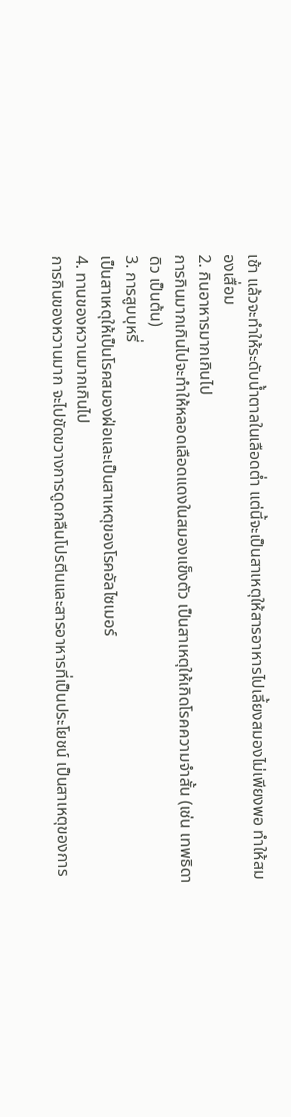เช้า แล้วจะทำให้ระดับน้ำตาลในเลือดต่ำ แต่นี้จะเป็นสาเหตุให้สารอาหารไปเลี้ยงสมองไม่เพียงพอ ทำให้สมองเสื่อม
2. กินอาหารมากเกินไป
การกินมากเกินไปจะทำให้หลอดเลือดแดงในสมองแข็งตัว เป็นสาเหตุให้เกิดโรคความจำสั้น (เช่น เทพธิดาดิว เป็นต้น)
3. การสูบบุหรี่
เป็นสาเหตุให้เป็นโรคสมองฝ่อและเป็นสาเหตุของโรคอัลไซเมอร์
4. ทานของหวานมากเกินไป
การกินของหวานมาก จะไปขัดขวางการดูดกลืนโปรตีนและสารอาหารที่เป็นประโยชน์ เป็นสาเหตุของการ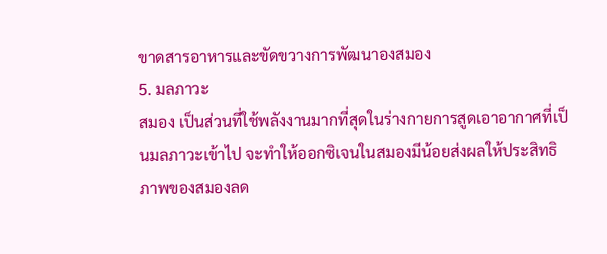ขาดสารอาหารและขัดขวางการพัฒนาองสมอง
5. มลภาวะ
สมอง เป็นส่วนที่ใช้พลังงานมากที่สุดในร่างกายการสูดเอาอากาศที่เป็นมลภาวะเข้าไป จะทำให้ออกซิเจนในสมองมีน้อยส่งผลให้ประสิทธิภาพของสมองลด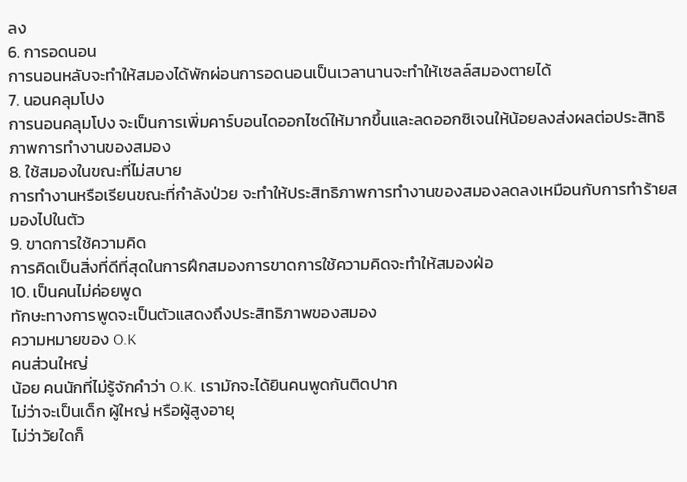ลง
6. การอดนอน
การนอนหลับจะทำให้สมองได้พักผ่อนการอดนอนเป็นเวลานานจะทำให้เซลล์สมองตายได้
7. นอนคลุมโปง
การนอนคลุมโปง จะเป็นการเพิ่มคาร์บอนไดออกไซด์ให้มากขึ้นและลดออกซิเจนให้น้อยลงส่งผลต่อประสิทธิภาพการทำงานของสมอง
8. ใช้สมองในขณะที่ไม่สบาย
การทำงานหรือเรียนขณะที่กำลังป่วย จะทำให้ประสิทธิภาพการทำงานของสมองลดลงเหมือนกับการทำร้ายสมองไปในตัว
9. ขาดการใช้ความคิด
การคิดเป็นสิ่งที่ดีที่สุดในการฝึกสมองการขาดการใช้ความคิดจะทำให้สมองฝ่อ
10. เป็นคนไม่ค่อยพูด
ทักษะทางการพูดจะเป็นตัวแสดงถึงประสิทธิภาพของสมอง
ความหมายของ O.K
คนส่วนใหญ่
น้อย คนนักที่ไม่รู้จักคำว่า O.K. เรามักจะได้ยินคนพูดกันติดปาก
ไม่ว่าจะเป็นเด็ก ผู้ใหญ่ หรือผู้สูงอายุ
ไม่ว่าวัยใดก็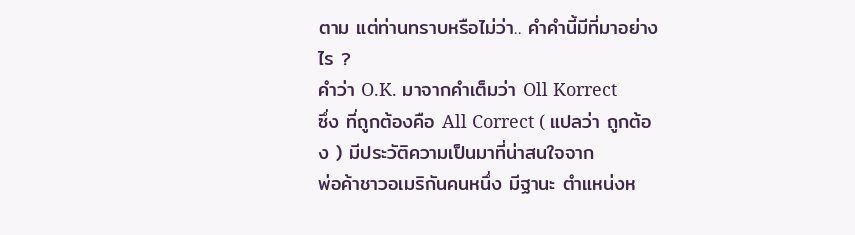ตาม แต่ท่านทราบหรือไม่ว่า.. คำคำนี้มีที่มาอย่างไร ?
คำว่า O.K. มาจากคำเต็มว่า Oll Korrect
ซึ่ง ที่ถูกต้องคือ All Correct ( แปลว่า ถูกต้อง ) มีประวัติความเป็นมาที่น่าสนใจจาก
พ่อค้าชาวอเมริกันคนหนึ่ง มีฐานะ ตำแหน่งห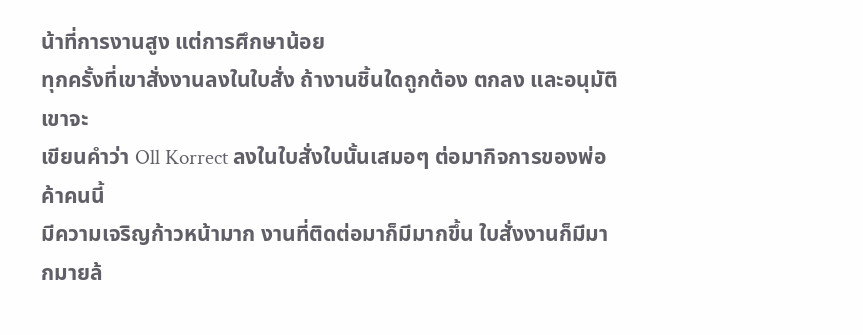น้าที่การงานสูง แต่การศึกษาน้อย
ทุกครั้งที่เขาสั่งงานลงในใบสั่ง ถ้างานชิ้นใดถูกต้อง ตกลง และอนุมัติ เขาจะ
เขียนคำว่า Oll Korrect ลงในใบสั่งใบนั้นเสมอๆ ต่อมากิจการของพ่อค้าคนนี้
มีความเจริญก้าวหน้ามาก งานที่ติดต่อมาก็มีมากขึ้น ใบสั่งงานก็มีมากมายล้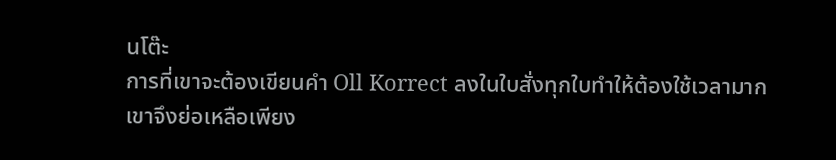นโต๊ะ
การที่เขาจะต้องเขียนคำ Oll Korrect ลงในใบสั่งทุกใบทำให้ต้องใช้เวลามาก
เขาจึงย่อเหลือเพียง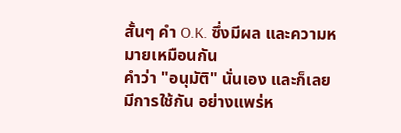สั้นๆ คำ O.K. ซึ่งมีผล และความหมายเหมือนกัน
คำว่า "อนุมัติ" นั่นเอง และก็เลยมีการใช้กัน อย่างแพร่ห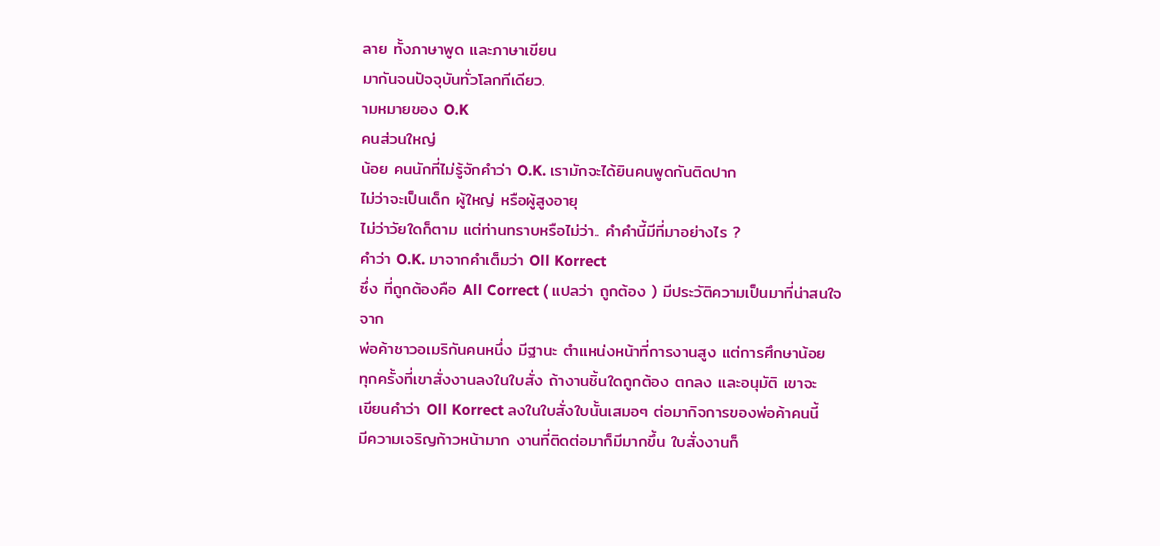ลาย ทั้งภาษาพูด และภาษาเขียน
มากันจนปัจจุบันทั่วโลกทีเดียว.
ามหมายของ O.K
คนส่วนใหญ่
น้อย คนนักที่ไม่รู้จักคำว่า O.K. เรามักจะได้ยินคนพูดกันติดปาก
ไม่ว่าจะเป็นเด็ก ผู้ใหญ่ หรือผู้สูงอายุ
ไม่ว่าวัยใดก็ตาม แต่ท่านทราบหรือไม่ว่า.. คำคำนี้มีที่มาอย่างไร ?
คำว่า O.K. มาจากคำเต็มว่า Oll Korrect
ซึ่ง ที่ถูกต้องคือ All Correct ( แปลว่า ถูกต้อง ) มีประวัติความเป็นมาที่น่าสนใจจาก
พ่อค้าชาวอเมริกันคนหนึ่ง มีฐานะ ตำแหน่งหน้าที่การงานสูง แต่การศึกษาน้อย
ทุกครั้งที่เขาสั่งงานลงในใบสั่ง ถ้างานชิ้นใดถูกต้อง ตกลง และอนุมัติ เขาจะ
เขียนคำว่า Oll Korrect ลงในใบสั่งใบนั้นเสมอๆ ต่อมากิจการของพ่อค้าคนนี้
มีความเจริญก้าวหน้ามาก งานที่ติดต่อมาก็มีมากขึ้น ใบสั่งงานก็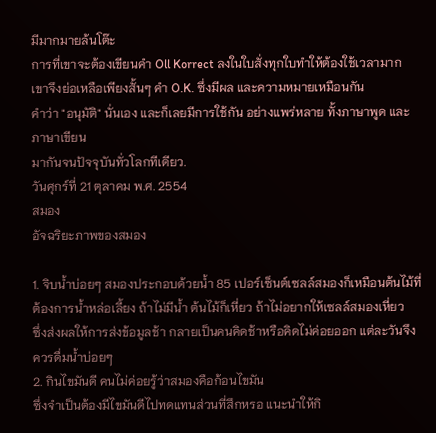มีมากมายล้นโต๊ะ
การที่เขาจะต้องเขียนคำ Oll Korrect ลงในใบสั่งทุกใบทำให้ต้องใช้เวลามาก
เขาจึงย่อเหลือเพียงสั้นๆ คำ O.K. ซึ่งมีผล และความหมายเหมือนกัน
คำว่า "อนุมัติ" นั่นเอง และก็เลยมีการใช้กัน อย่างแพร่หลาย ทั้งภาษาพูด และภาษาเขียน
มากันจนปัจจุบันทั่วโลกทีเดียว.
วันศุกร์ที่ 21 ตุลาคม พ.ศ. 2554
สมอง
อัจฉริยะภาพของสมอง

1. จิบน้ำบ่อยๆ สมองประกอบด้วยน้ำ 85 เปอร์เซ็นต์เซลล์สมองก็เหมือนต้นไม้ที่ต้องการน้ำหล่อเลี้ยง ถ้าไม่มีน้ำ ต้นไม้ก็เหี่ยว ถ้าไม่อยากให้เซลล์สมองเหี่ยว
ซึ่งส่งผลให้การส่งข้อมูลช้า กลายเป็นคนคิดช้าหรือคิดไม่ค่อยออก แต่ละวันจึงควรดื่มน้ำบ่อยๆ
2. กินไขมันดี คนไม่ค่อยรู้ว่าสมองคือก้อนไขมัน
ซึ่งจำเป็นต้องมีไขมันดีไปทดแทนส่วนที่สึกหรอ แนะนำให้กิ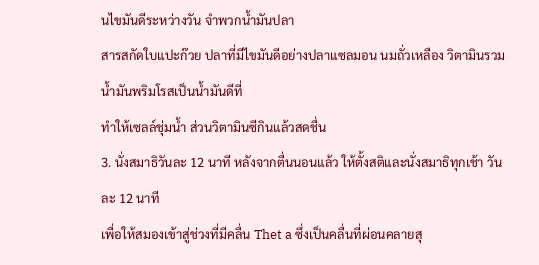นไขมันดีระหว่างวัน จำพวกน้ำมันปลา
สารสกัดใบแปะก๊วย ปลาที่มีไขมันดีอย่างปลาแซลมอน นมถั่วเหลือง วิตามินรวม น้ำมันพริมโรสเป็นน้ำมันดีที่
ทำให้เซลล์ชุ่มน้ำ ส่วนวิตามินซีกินแล้วสดชื่น
3. นั่งสมาธิวันละ 12 นาที หลังจากตื่นนอนแล้ว ให้ตั้งสติและนั่งสมาธิทุกเช้า วันละ 12 นาที
เพื่อให้สมองเข้าสู่ช่วงที่มีคลื่น Thet a ซึ่งเป็นคลื่นที่ผ่อนคลายสุ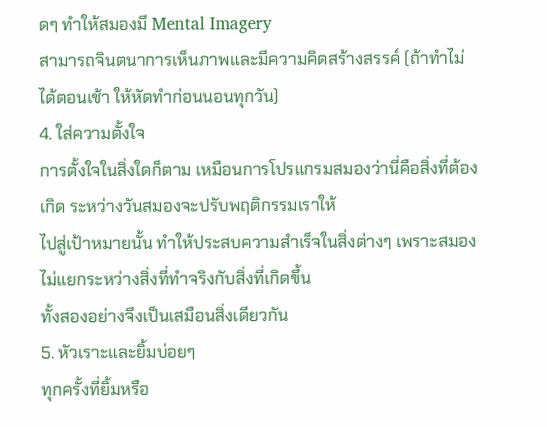ดๆ ทำให้สมองมี Mental Imagery
สามารถจินตนาการเห็นภาพและมีความคิดสร้างสรรค์ (ถ้าทำไม่ได้ตอนเช้า ให้หัดทำก่อนนอนทุกวัน)
4. ใส่ความตั้งใจ
การตั้งใจในสิ่งใดก็ตาม เหมือนการโปรแกรมสมองว่านี่คือสิ่งที่ต้องเกิด ระหว่างวันสมองจะปรับพฤติกรรมเราให้
ไปสู่เป้าหมายนั้น ทำให้ประสบความสำเร็จในสิ่งต่างๆ เพราะสมองไม่แยกระหว่างสิ่งที่ทำจริงกับสิ่งที่เกิดขึ้น
ทั้งสองอย่างจึงเป็นเสมือนสิ่งเดียวกัน
5. หัวเราะและยิ้มบ่อยๆ
ทุกครั้งที่ยิ้มหรือ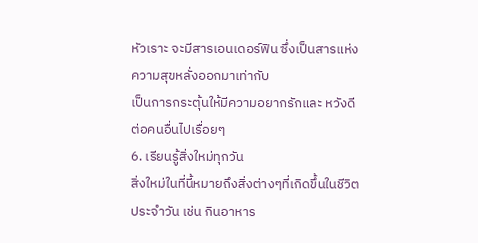หัวเราะ จะมีสารเอนเดอร์ฟิน ซึ่งเป็นสารแห่งความสุขหลั่งออกมาเท่ากับ
เป็นการกระตุ้นให้มีความอยากรักและ หวังดีต่อคนอื่นไปเรื่อยๆ
6. เรียนรู้สิ่งใหม่ทุกวัน
สิ่งใหม่ในที่นี้หมายถึงสิ่งต่างๆที่เกิดขึ้นในชีวิตประจำวัน เช่น กินอาหาร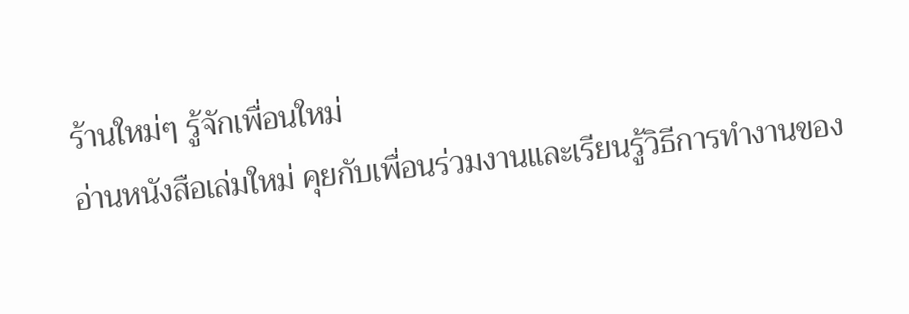ร้านใหม่ๆ รู้จักเพื่อนใหม่
อ่านหนังสือเล่มใหม่ คุยกับเพื่อนร่วมงานและเรียนรู้วิธีการทำงานของ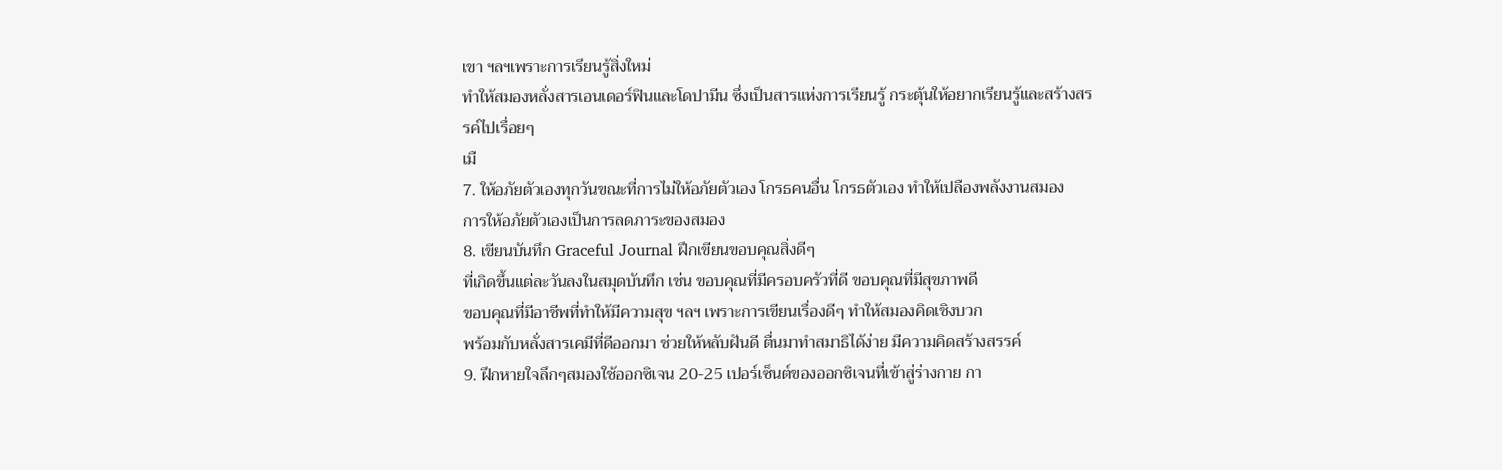เขา ฯลฯเพราะการเรียนรู้สิ่งใหม่
ทำให้สมองหลั่งสารเอนเดอร์ฟินและโดปามีน ซึ่งเป็นสารแห่งการเรียนรู้ กระตุ้นให้อยากเรียนรู้และสร้างสรรค์ไปเรื่อยๆ
เมื
7. ให้อภัยตัวเองทุกวันขณะที่การไม่ให้อภัยตัวเอง โกรธคนอื่น โกรธตัวเอง ทำให้เปลืองพลังงานสมอง
การให้อภัยตัวเองเป็นการลดภาระของสมอง
8. เขียนบันทึก Graceful Journal ฝึกเขียนขอบคุณสิ่งดีๆ
ที่เกิดขึ้นแต่ละวันลงในสมุดบันทึก เช่น ขอบคุณที่มีครอบครัวที่ดี ขอบคุณที่มีสุขภาพดี
ขอบคุณที่มีอาชีพที่ทำให้มีความสุข ฯลฯ เพราะการเขียนเรื่องดีๆ ทำให้สมองคิดเชิงบวก
พร้อมกับหลั่งสารเคมีที่ดีออกมา ช่วยให้หลับฝันดี ตื่นมาทำสมาธิได้ง่าย มีความคิดสร้างสรรค์
9. ฝึกหายใจลึกๆสมองใช้ออกซิเจน 20-25 เปอร์เซ็นต์ของออกซิเจนที่เข้าสู่ร่างกาย กา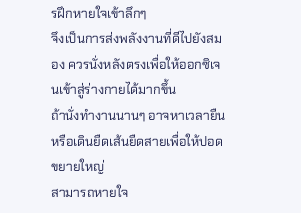รฝึกหายใจเข้าลึกๆ
จึงเป็นการส่งพลังงานที่ดีไปยังสมอง ควรนั่งหลังตรงเพื่อให้ออกซิเจนเข้าสู่ร่างกายได้มากขึ้น
ถ้านั่งทำงานนานๆ อาจหาเวลายืนหรือเดินยืดเส้นยืดสายเพื่อให้ปอดขยายใหญ่
สามารถหายใจ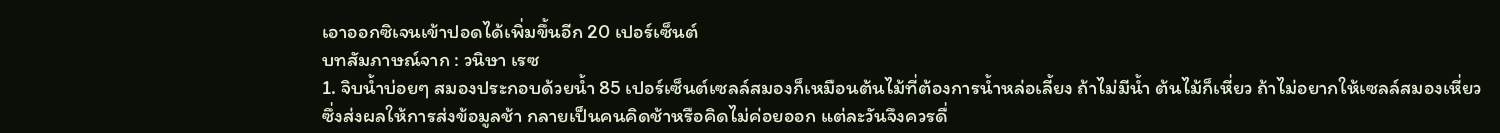เอาออกซิเจนเข้าปอดได้เพิ่มขึ้นอีก 20 เปอร์เซ็นต์
บทสัมภาษณ์จาก : วนิษา เรซ
1. จิบน้ำบ่อยๆ สมองประกอบด้วยน้ำ 85 เปอร์เซ็นต์เซลล์สมองก็เหมือนต้นไม้ที่ต้องการน้ำหล่อเลี้ยง ถ้าไม่มีน้ำ ต้นไม้ก็เหี่ยว ถ้าไม่อยากให้เซลล์สมองเหี่ยว
ซึ่งส่งผลให้การส่งข้อมูลช้า กลายเป็นคนคิดช้าหรือคิดไม่ค่อยออก แต่ละวันจึงควรดื่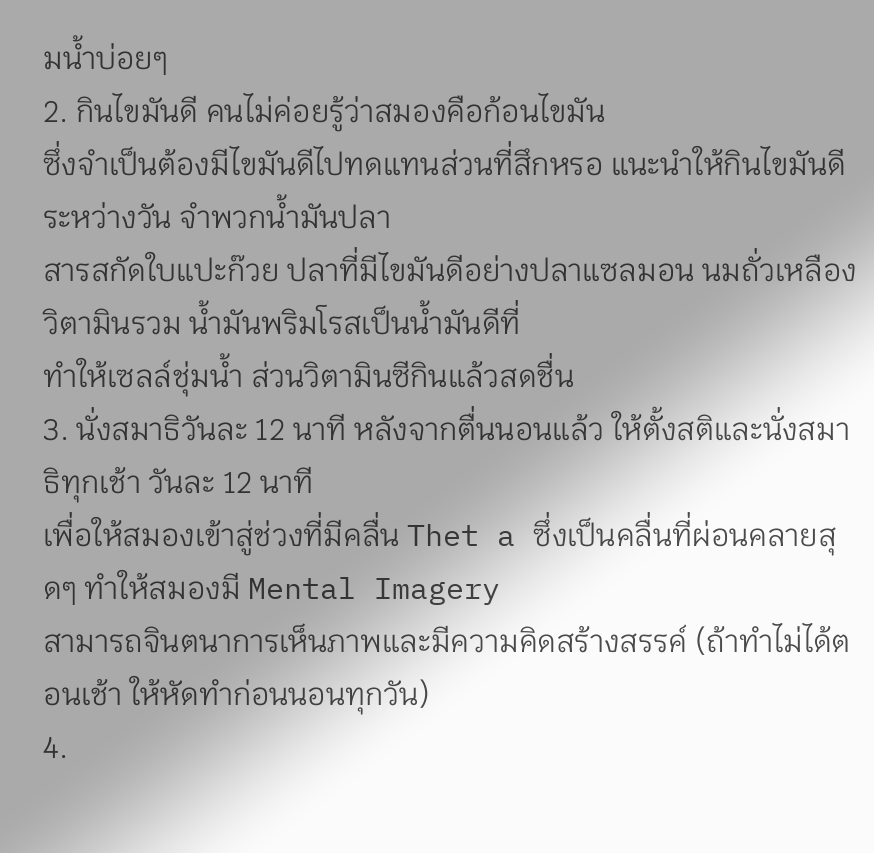มน้ำบ่อยๆ
2. กินไขมันดี คนไม่ค่อยรู้ว่าสมองคือก้อนไขมัน
ซึ่งจำเป็นต้องมีไขมันดีไปทดแทนส่วนที่สึกหรอ แนะนำให้กินไขมันดีระหว่างวัน จำพวกน้ำมันปลา
สารสกัดใบแปะก๊วย ปลาที่มีไขมันดีอย่างปลาแซลมอน นมถั่วเหลือง วิตามินรวม น้ำมันพริมโรสเป็นน้ำมันดีที่
ทำให้เซลล์ชุ่มน้ำ ส่วนวิตามินซีกินแล้วสดชื่น
3. นั่งสมาธิวันละ 12 นาที หลังจากตื่นนอนแล้ว ให้ตั้งสติและนั่งสมาธิทุกเช้า วันละ 12 นาที
เพื่อให้สมองเข้าสู่ช่วงที่มีคลื่น Thet a ซึ่งเป็นคลื่นที่ผ่อนคลายสุดๆ ทำให้สมองมี Mental Imagery
สามารถจินตนาการเห็นภาพและมีความคิดสร้างสรรค์ (ถ้าทำไม่ได้ตอนเช้า ให้หัดทำก่อนนอนทุกวัน)
4.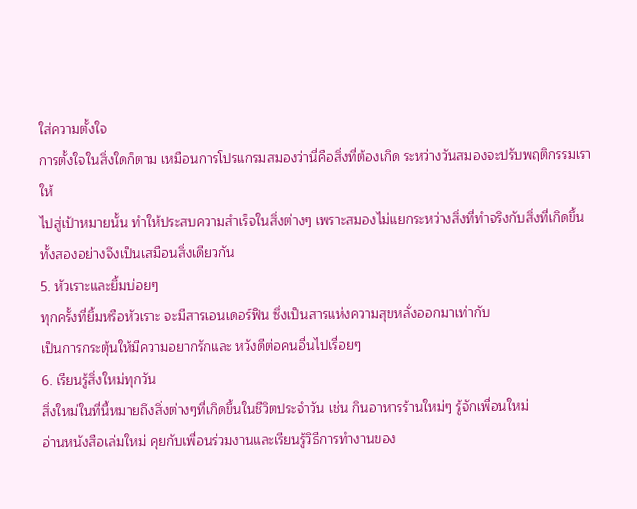ใส่ความตั้งใจ
การตั้งใจในสิ่งใดก็ตาม เหมือนการโปรแกรมสมองว่านี่คือสิ่งที่ต้องเกิด ระหว่างวันสมองจะปรับพฤติกรรมเราให้
ไปสู่เป้าหมายนั้น ทำให้ประสบความสำเร็จในสิ่งต่างๆ เพราะสมองไม่แยกระหว่างสิ่งที่ทำจริงกับสิ่งที่เกิดขึ้น
ทั้งสองอย่างจึงเป็นเสมือนสิ่งเดียวกัน
5. หัวเราะและยิ้มบ่อยๆ
ทุกครั้งที่ยิ้มหรือหัวเราะ จะมีสารเอนเดอร์ฟิน ซึ่งเป็นสารแห่งความสุขหลั่งออกมาเท่ากับ
เป็นการกระตุ้นให้มีความอยากรักและ หวังดีต่อคนอื่นไปเรื่อยๆ
6. เรียนรู้สิ่งใหม่ทุกวัน
สิ่งใหม่ในที่นี้หมายถึงสิ่งต่างๆที่เกิดขึ้นในชีวิตประจำวัน เช่น กินอาหารร้านใหม่ๆ รู้จักเพื่อนใหม่
อ่านหนังสือเล่มใหม่ คุยกับเพื่อนร่วมงานและเรียนรู้วิธีการทำงานของ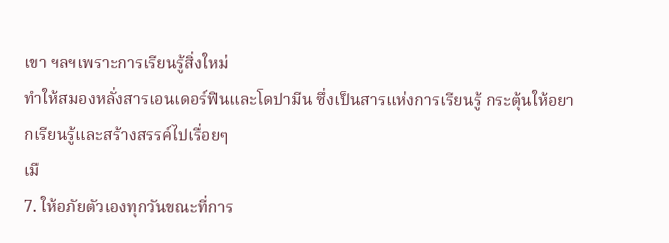เขา ฯลฯเพราะการเรียนรู้สิ่งใหม่
ทำให้สมองหลั่งสารเอนเดอร์ฟินและโดปามีน ซึ่งเป็นสารแห่งการเรียนรู้ กระตุ้นให้อยากเรียนรู้และสร้างสรรค์ไปเรื่อยๆ
เมื
7. ให้อภัยตัวเองทุกวันขณะที่การ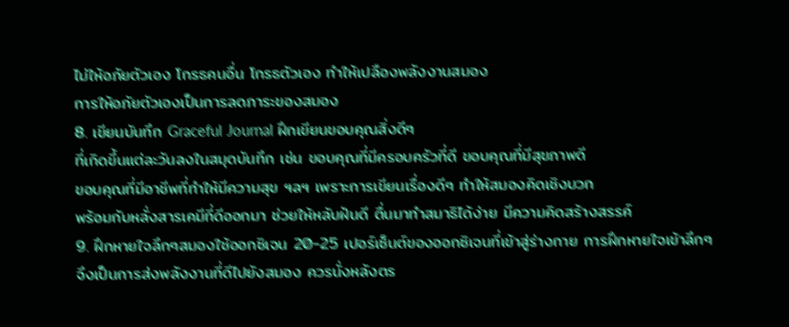ไม่ให้อภัยตัวเอง โกรธคนอื่น โกรธตัวเอง ทำให้เปลืองพลังงานสมอง
การให้อภัยตัวเองเป็นการลดภาระของสมอง
8. เขียนบันทึก Graceful Journal ฝึกเขียนขอบคุณสิ่งดีๆ
ที่เกิดขึ้นแต่ละวันลงในสมุดบันทึก เช่น ขอบคุณที่มีครอบครัวที่ดี ขอบคุณที่มีสุขภาพดี
ขอบคุณที่มีอาชีพที่ทำให้มีความสุข ฯลฯ เพราะการเขียนเรื่องดีๆ ทำให้สมองคิดเชิงบวก
พร้อมกับหลั่งสารเคมีที่ดีออกมา ช่วยให้หลับฝันดี ตื่นมาทำสมาธิได้ง่าย มีความคิดสร้างสรรค์
9. ฝึกหายใจลึกๆสมองใช้ออกซิเจน 20-25 เปอร์เซ็นต์ของออกซิเจนที่เข้าสู่ร่างกาย การฝึกหายใจเข้าลึกๆ
จึงเป็นการส่งพลังงานที่ดีไปยังสมอง ควรนั่งหลังตร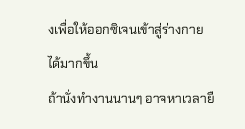งเพื่อให้ออกซิเจนเข้าสู่ร่างกายได้มากขึ้น
ถ้านั่งทำงานนานๆ อาจหาเวลายื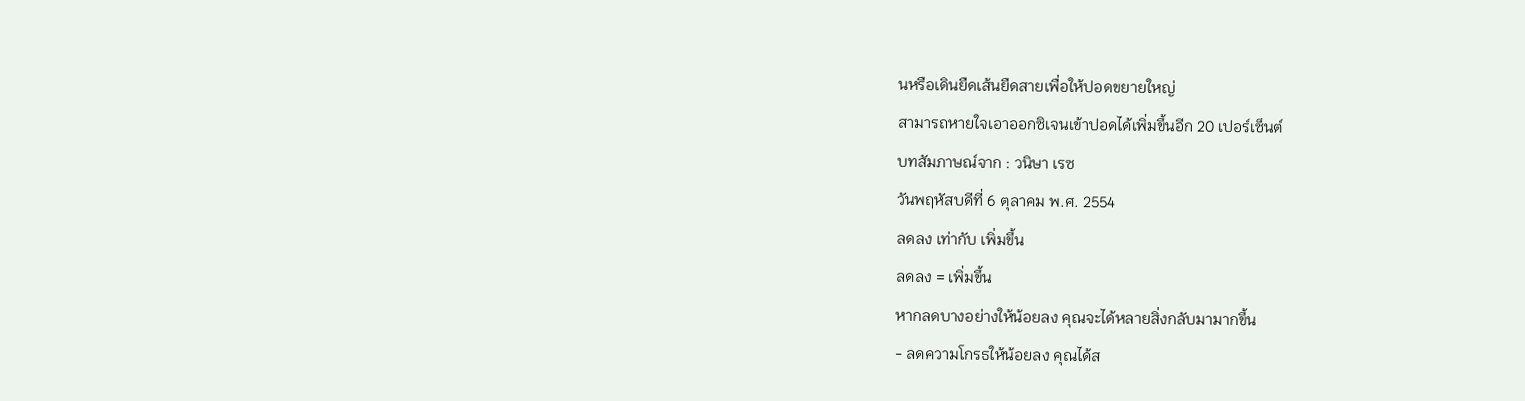นหรือเดินยืดเส้นยืดสายเพื่อให้ปอดขยายใหญ่
สามารถหายใจเอาออกซิเจนเข้าปอดได้เพิ่มขึ้นอีก 20 เปอร์เซ็นต์
บทสัมภาษณ์จาก : วนิษา เรซ
วันพฤหัสบดีที่ 6 ตุลาคม พ.ศ. 2554
ลดลง เท่ากับ เพิ่มขึ้น
ลดลง = เพิ่มขึ้น
หากลดบางอย่างให้น้อยลง คุณจะได้หลายสิ่งกลับมามากขึ้น
- ลดความโกรธให้น้อยลง คุณได้ส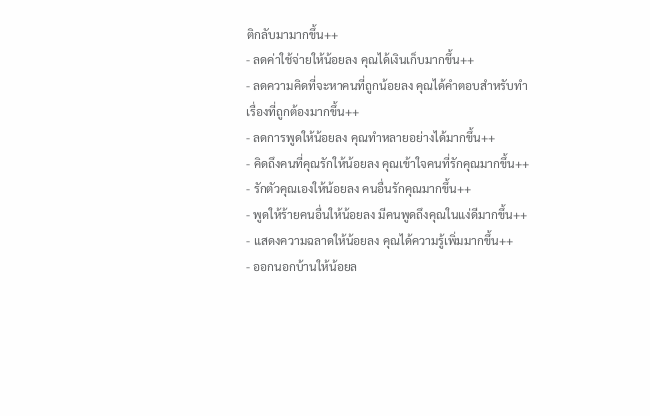ติกลับมามากขึ้น++
- ลดค่าใช้จ่ายให้น้อยลง คุณได้เงินเก็บมากขึ้น++
- ลดความคิดที่จะหาคนที่ถูกน้อยลง คุณได้คำตอบสำหรับทำเรื่องที่ถูกต้องมากขึ้น++
- ลดการพูดให้น้อยลง คุณทำหลายอย่างได้มากขึ้น++
- คิดถึงคนที่คุณรักให้น้อยลง คุณเข้าใจคนที่รักคุณมากขึ้น++
- รักตัวคุณเองให้น้อยลง คนอื่นรักคุณมากขึ้น++
- พูดให้ร้ายคนอื่นให้น้อยลง มีคนพูดถึงคุณในแง่ดีมากขึ้น++
- แสดงความฉลาดให้น้อยลง คุณได้ความรู้เพิ่มมากขึ้น++
- ออกนอกบ้านให้น้อยล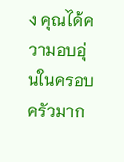ง คุณได้ความอบอุ่นในครอบครัวมาก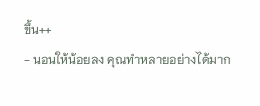ขึ้น++
- นอนให้น้อยลง คุณทำหลายอย่างได้มาก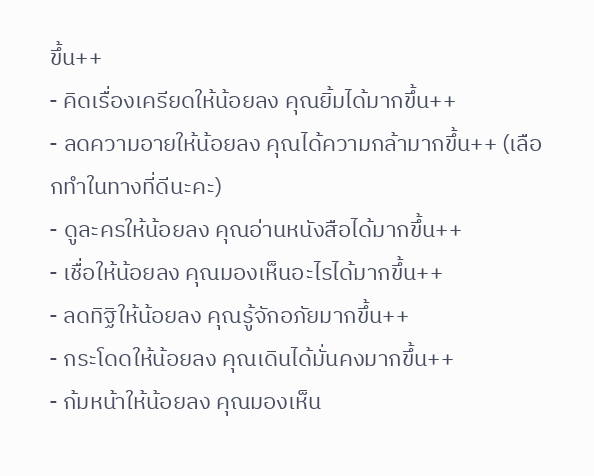ขึ้น++
- คิดเรื่องเครียดให้น้อยลง คุณยิ้มได้มากขึ้น++
- ลดความอายให้น้อยลง คุณได้ความกล้ามากขึ้น++ (เลือกทำในทางที่ดีนะคะ)
- ดูละครให้น้อยลง คุณอ่านหนังสือได้มากขึ้น++
- เชื่อให้น้อยลง คุณมองเห็นอะไรได้มากขึ้น++
- ลดทิฐิให้น้อยลง คุณรู้จักอภัยมากขึ้น++
- กระโดดให้น้อยลง คุณเดินได้มั่นคงมากขึ้น++
- ก้มหน้าให้น้อยลง คุณมองเห็น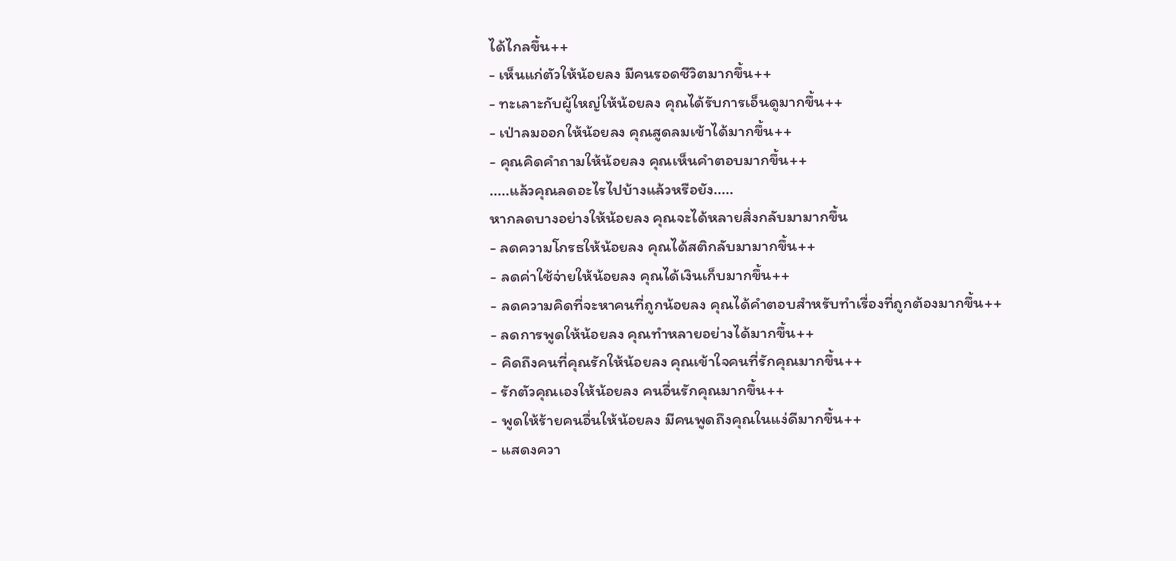ได้ไกลขึ้น++
- เห็นแก่ตัวให้น้อยลง มีคนรอดชีวิตมากขึ้น++
- ทะเลาะกับผู้ใหญ่ให้น้อยลง คุณได้รับการเอ็นดูมากขึ้น++
- เป่าลมออกให้น้อยลง คุณสูดลมเข้าได้มากขึ้น++
- คุณคิดคำถามให้น้อยลง คุณเห็นคำตอบมากขึ้น++
.....แล้วคุณลดอะไรไปบ้างแล้วหรือยัง.....
หากลดบางอย่างให้น้อยลง คุณจะได้หลายสิ่งกลับมามากขึ้น
- ลดความโกรธให้น้อยลง คุณได้สติกลับมามากขึ้น++
- ลดค่าใช้จ่ายให้น้อยลง คุณได้เงินเก็บมากขึ้น++
- ลดความคิดที่จะหาคนที่ถูกน้อยลง คุณได้คำตอบสำหรับทำเรื่องที่ถูกต้องมากขึ้น++
- ลดการพูดให้น้อยลง คุณทำหลายอย่างได้มากขึ้น++
- คิดถึงคนที่คุณรักให้น้อยลง คุณเข้าใจคนที่รักคุณมากขึ้น++
- รักตัวคุณเองให้น้อยลง คนอื่นรักคุณมากขึ้น++
- พูดให้ร้ายคนอื่นให้น้อยลง มีคนพูดถึงคุณในแง่ดีมากขึ้น++
- แสดงควา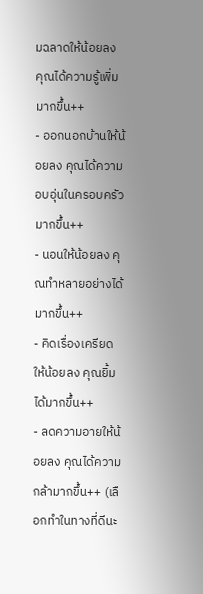มฉลาดให้น้อยลง คุณได้ความรู้เพิ่มมากขึ้น++
- ออกนอกบ้านให้น้อยลง คุณได้ความอบอุ่นในครอบครัวมากขึ้น++
- นอนให้น้อยลง คุณทำหลายอย่างได้มากขึ้น++
- คิดเรื่องเครียดให้น้อยลง คุณยิ้มได้มากขึ้น++
- ลดความอายให้น้อยลง คุณได้ความกล้ามากขึ้น++ (เลือกทำในทางที่ดีนะ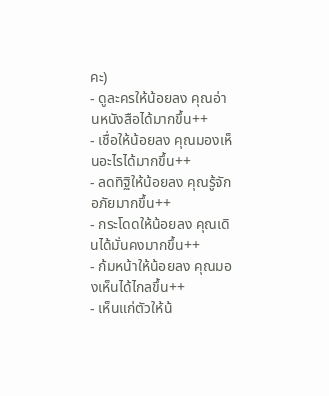คะ)
- ดูละครให้น้อยลง คุณอ่านหนังสือได้มากขึ้น++
- เชื่อให้น้อยลง คุณมองเห็นอะไรได้มากขึ้น++
- ลดทิฐิให้น้อยลง คุณรู้จักอภัยมากขึ้น++
- กระโดดให้น้อยลง คุณเดินได้มั่นคงมากขึ้น++
- ก้มหน้าให้น้อยลง คุณมองเห็นได้ไกลขึ้น++
- เห็นแก่ตัวให้น้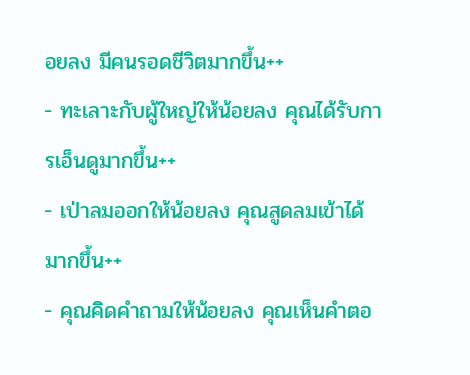อยลง มีคนรอดชีวิตมากขึ้น++
- ทะเลาะกับผู้ใหญ่ให้น้อยลง คุณได้รับการเอ็นดูมากขึ้น++
- เป่าลมออกให้น้อยลง คุณสูดลมเข้าได้มากขึ้น++
- คุณคิดคำถามให้น้อยลง คุณเห็นคำตอ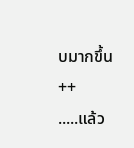บมากขึ้น++
.....แล้ว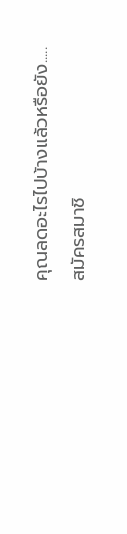คุณลดอะไรไปบ้างแล้วหรือยัง.....
สมัครสมาชิ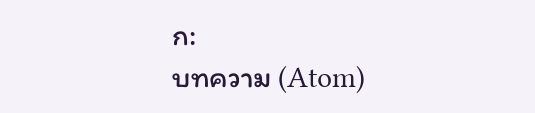ก:
บทความ (Atom)